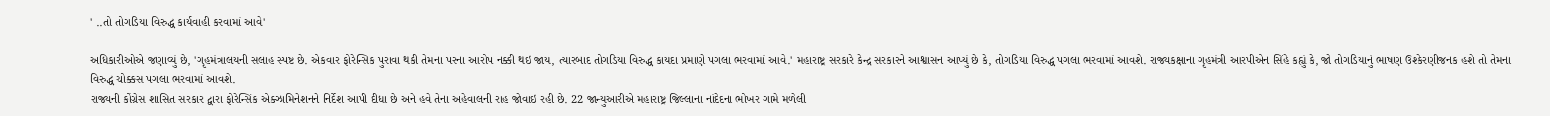' ..તો તોગડિયા વિરુદ્ધ કાર્યવાહી કરવામાં આવે'

અધિકારીઓએ જણાવ્યું છે, 'ગૃહમંત્રાલયની સલાહ સ્પષ્ટ છે. એકવાર ફોરેન્સિક પુરાવા થકી તેમના પરના આરોપ નક્કી થઇ જાય, ત્યારબાદ તોગડિયા વિરુદ્ધ કાયદા પ્રમાણે પગલા ભરવામાં આવે.' મહારાષ્ટ્ર સરકારે કેન્દ્ર સરકારને આશ્વાસન આપ્યું છે કે, તોગડિયા વિરુદ્ધ પગલા ભરવામાં આવશે. રાજ્યકક્ષાના ગૃહમંત્રી આરપીએન સિંહે કહ્યું કે, જો તોગડિયાનું ભાષણ ઉશ્કેરણીજનક હશે તો તેમના વિરુદ્ધ ચોક્કસ પગલા ભરવામાં આવશે.
રાજ્યની કોંગ્રેસ શાસિત સરકાર દ્વારા ફોરેન્સિંક એક્ઝામિનેશનને નિર્દેશ આપી દીધા છે અને હવે તેના અહેવાલની રાહ જોવાઇ રહી છે. 22 જાન્યુઆરીએ મહારાષ્ટ્ર જિલ્લાના નાંદેદના ભોખર ગામે મળેલી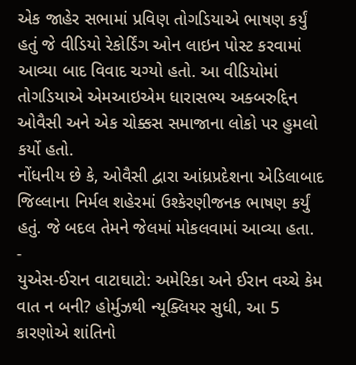એક જાહેર સભામાં પ્રવિણ તોગડિયાએ ભાષણ કર્યું હતું જે વીડિયો રેકોર્ડિંગ ઓન લાઇન પોસ્ટ કરવામાં આવ્યા બાદ વિવાદ ચગ્યો હતો. આ વીડિયોમાં તોગડિયાએ એમઆઇએમ ધારાસભ્ય અક્બરુદ્દિન ઓવૈસી અને એક ચોક્કસ સમાજાના લોકો પર હુમલો કર્યો હતો.
નોંધનીય છે કે, ઓવૈસી દ્વારા આંધ્રપ્રદેશના એડિલાબાદ જિલ્લાના નિર્મલ શહેરમાં ઉશ્કેરણીજનક ભાષણ કર્યું હતું. જે બદલ તેમને જેલમાં મોકલવામાં આવ્યા હતા.
-
યુએસ-ઈરાન વાટાઘાટો: અમેરિકા અને ઈરાન વચ્ચે કેમ વાત ન બની? હોર્મુઝથી ન્યૂક્લિયર સુધી, આ 5 કારણોએ શાંતિનો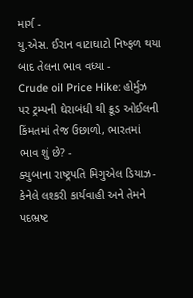માર્ગ -
યુ.એસ. ઈરાન વાટાઘાટો નિષ્ફળ થયા બાદ તેલના ભાવ વધ્યા -
Crude oil Price Hike: હોર્મુઝ પર ટ્રમ્પની ઘેરાબંધી થી ક્રૂડ ઓઈલની કિંમતમાં તેજ ઉછાળો, ભારતમાં ભાવ શું છે? -
ક્યુબાના રાષ્ટ્રપતિ મિગુએલ ડિયાઝ-કેનેલે લશ્કરી કાર્યવાહી અને તેમને પદભ્રષ્ટ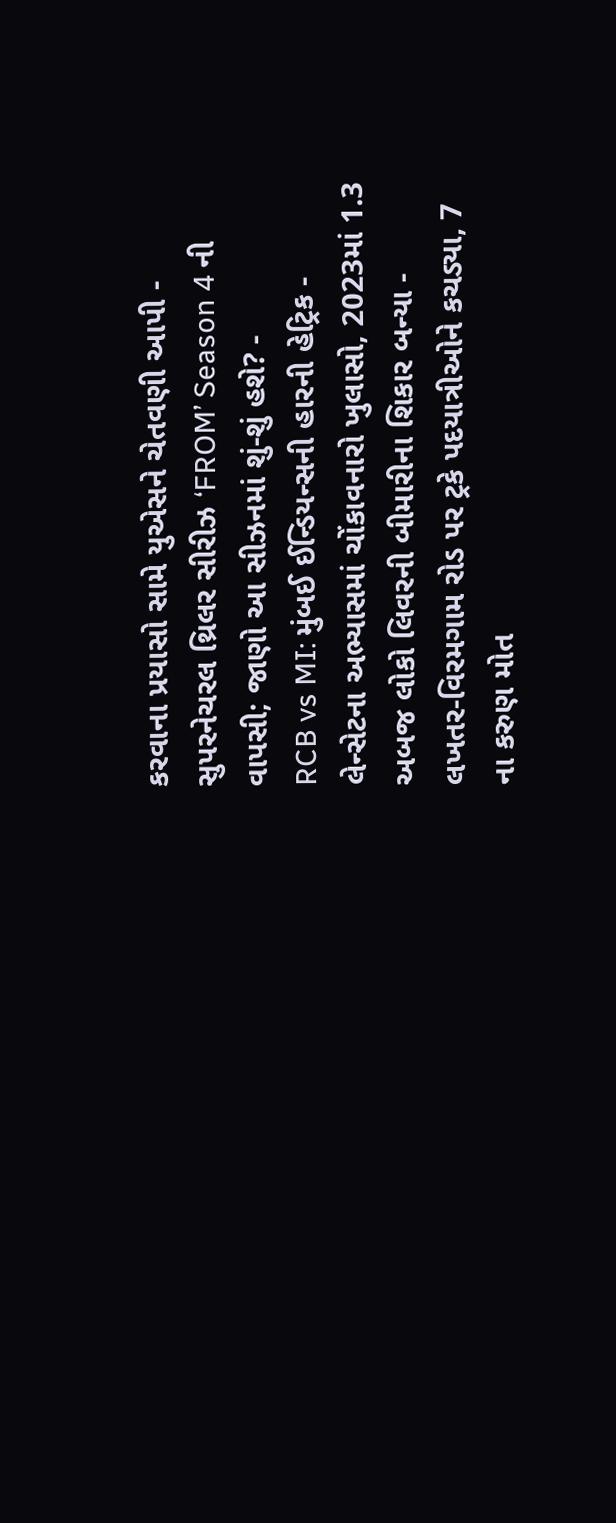કરવાના પ્રયાસો સામે યુએસને ચેતવણી આપી -
સુપરનેચરલ થ્રિલર સીરીઝ ‘FROM’ Season 4 ની વાપસી; જાણો આ સીઝનમાં શું-શું હશે? -
RCB vs MI: મુંબઈ ઈન્ડિયન્સની હારની હેટ્રિક -
લેન્સેટના અભ્યાસમાં ચોંકાવનારો ખુલાસો, 2023માં 1.3 અબજ લોકો લિવરની બીમારીના શિકાર બન્યા -
લખતર-વિરમગામ રોડ પર ટ્રકે પદયાત્રીઓને કચડ્યા, 7 ના કરુણ મોત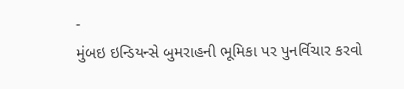-
મુંબઇ ઇન્ડિયન્સે બુમરાહની ભૂમિકા પર પુનર્વિચાર કરવો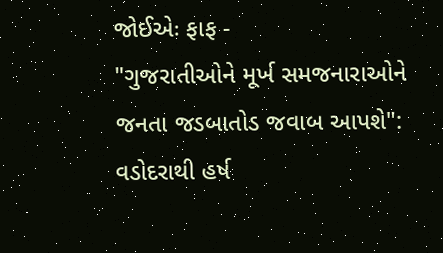જોઈએઃ ફાફ -
"ગુજરાતીઓને મૂર્ખ સમજનારાઓને જનતા જડબાતોડ જવાબ આપશે": વડોદરાથી હર્ષ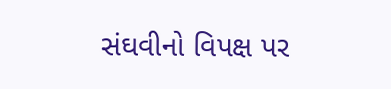સંઘવીનો વિપક્ષ પર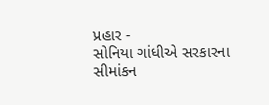પ્રહાર -
સોનિયા ગાંધીએ સરકારના સીમાંકન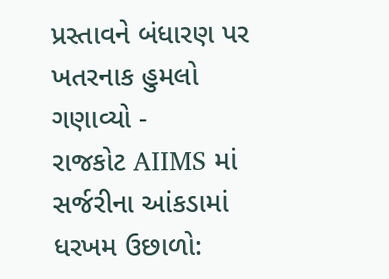પ્રસ્તાવને બંધારણ પર ખતરનાક હુમલો ગણાવ્યો -
રાજકોટ AIIMS માં સર્જરીના આંકડામાં ધરખમ ઉછાળો: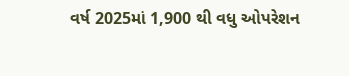વર્ષ 2025માં 1,900 થી વધુ ઓપરેશન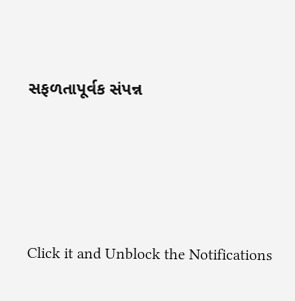સફળતાપૂર્વક સંપન્ન





Click it and Unblock the Notifications